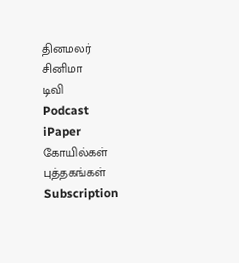தினமலர்
சினிமா
டிவி
Podcast
iPaper
கோயில்கள்
புத்தகங்கள்
Subscription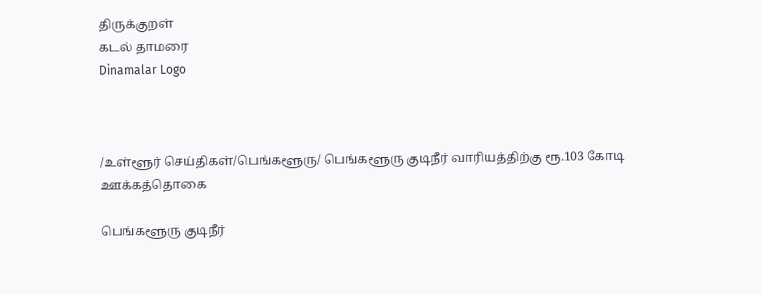திருக்குறள்
கடல் தாமரை
Dinamalar Logo



/உள்ளூர் செய்திகள்/பெங்களூரு/ பெங்களூரு குடிநீர் வாரியத்திற்கு ரூ.103 கோடி ஊக்கத்தொகை

பெங்களூரு குடிநீர்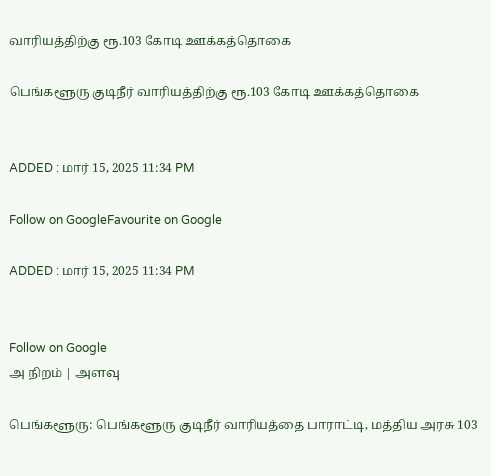வாரியத்திற்கு ரூ.103 கோடி ஊக்கத்தொகை

பெங்களூரு குடிநீர் வாரியத்திற்கு ரூ.103 கோடி ஊக்கத்தொகை


ADDED : மார் 15, 2025 11:34 PM

Follow on GoogleFavourite on Google

ADDED : மார் 15, 2025 11:34 PM


Follow on Google
அ நிறம் | அளவு

பெங்களூரு: பெங்களூரு குடிநீர் வாரியத்தை பாராட்டி, மத்திய அரசு 103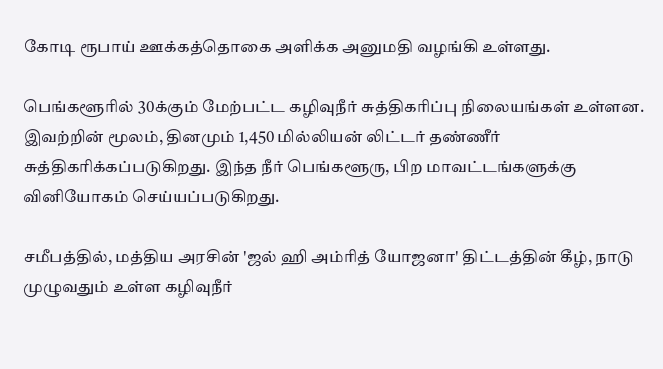கோடி ரூபாய் ஊக்கத்தொகை அளிக்க அனுமதி வழங்கி உள்ளது.

பெங்களூரில் 30க்கும் மேற்பட்ட கழிவுநீர் சுத்திகரிப்பு நிலையங்கள் உள்ளன. இவற்றின் மூலம், தினமும் 1,450 மில்லியன் லிட்டர் தண்ணீர் சுத்திகரிக்கப்படுகிறது. இந்த நீர் பெங்களூரு, பிற மாவட்டங்களுக்கு வினியோகம் செய்யப்படுகிறது.

சமீபத்தில், மத்திய அரசின் 'ஜல் ஹி அம்ரித் யோஜனா' திட்டத்தின் கீழ், நாடு முழுவதும் உள்ள கழிவுநீர்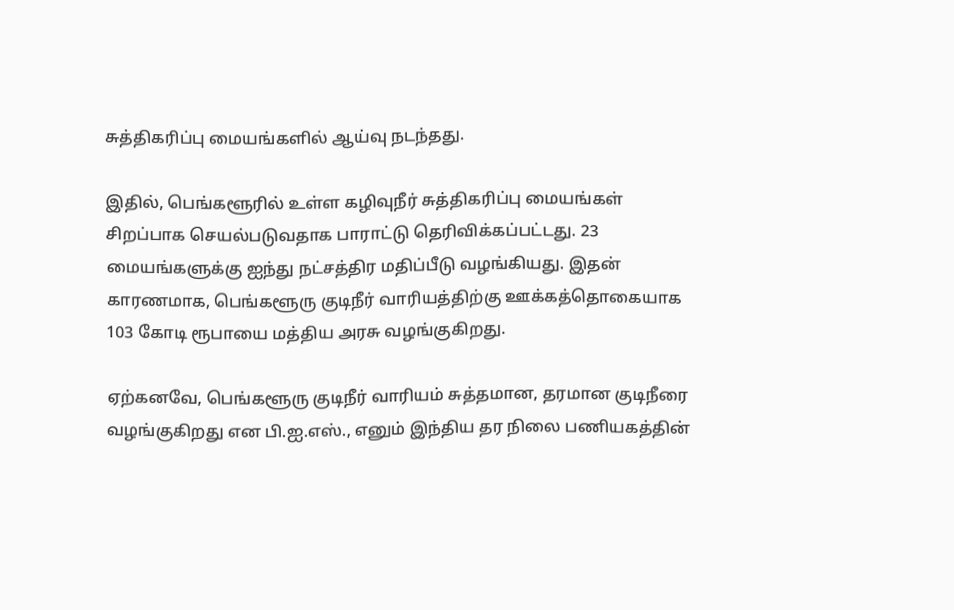சுத்திகரிப்பு மையங்களில் ஆய்வு நடந்தது.

இதில், பெங்களூரில் உள்ள கழிவுநீர் சுத்திகரிப்பு மையங்கள் சிறப்பாக செயல்படுவதாக பாராட்டு தெரிவிக்கப்பட்டது. 23 மையங்களுக்கு ஐந்து நட்சத்திர மதிப்பீடு வழங்கியது. இதன் காரணமாக, பெங்களூரு குடிநீர் வாரியத்திற்கு ஊக்கத்தொகையாக 103 கோடி ரூபாயை மத்திய அரசு வழங்குகிறது.

ஏற்கனவே, பெங்களூரு குடிநீர் வாரியம் சுத்தமான, தரமான குடிநீரை வழங்குகிறது என பி.ஐ.எஸ்., எனும் இந்திய தர நிலை பணியகத்தின்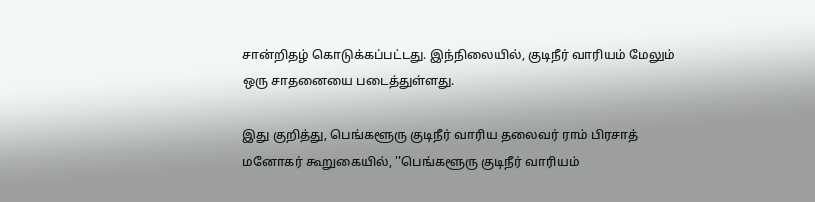சான்றிதழ் கொடுக்கப்பட்டது. இந்நிலையில், குடிநீர் வாரியம் மேலும் ஒரு சாதனையை படைத்துள்ளது.

இது குறித்து, பெங்களூரு குடிநீர் வாரிய தலைவர் ராம் பிரசாத் மனோகர் கூறுகையில், ''பெங்களூரு குடிநீர் வாரியம்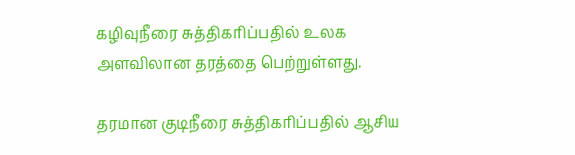கழிவுநீரை சுத்திகரிப்பதில் உலக அளவிலான தரத்தை பெற்றுள்ளது.

தரமான குடிநீரை சுத்திகரிப்பதில் ஆசிய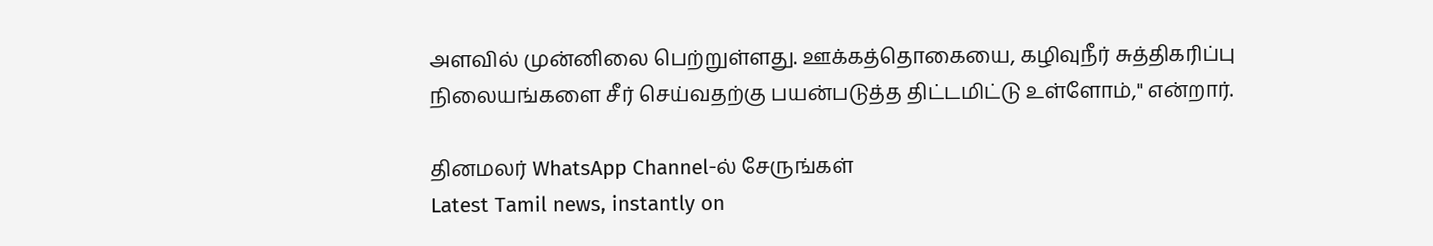அளவில் முன்னிலை பெற்றுள்ளது. ஊக்கத்தொகையை, கழிவுநீர் சுத்திகரிப்பு நிலையங்களை சீர் செய்வதற்கு பயன்படுத்த திட்டமிட்டு உள்ளோம்,'' என்றார்.

தினமலர் WhatsApp Channel-ல் சேருங்கள்
Latest Tamil news, instantly on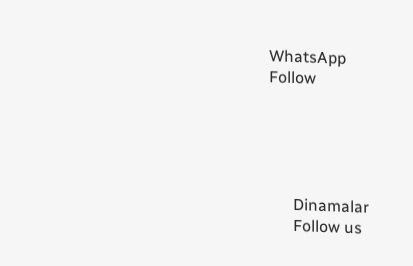WhatsApp
Follow





      Dinamalar
      Follow us